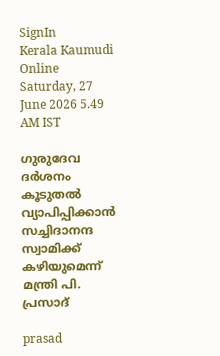SignIn
Kerala Kaumudi Online
Saturday, 27 June 2026 5.49 AM IST

ഗുരുദേവ ദർശനം കൂടുതൽ വ്യാപിപ്പിക്കാൻ സച്ചിദാനന്ദ സ്വാമിക്ക് കഴിയുമെന്ന് മന്ത്രി പി. പ്രസാദ്‌

prasad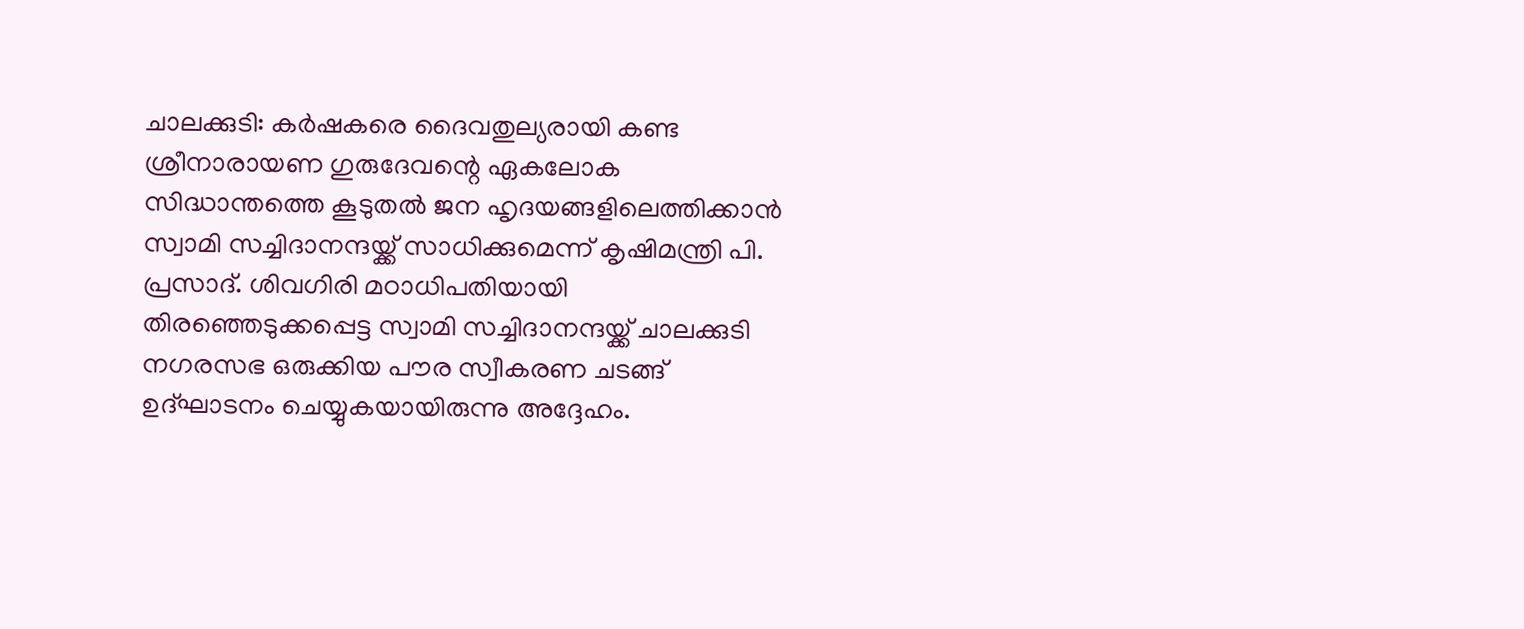ചാലക്കുടി: കർഷകരെ ദൈവതുല്യരായി കണ്ട ശ്രീനാരായണ ഗുരുദേവന്റെ ഏകലോക സിദ്ധാന്തത്തെ കൂടുതൽ ജന ഹൃദയങ്ങളിലെത്തിക്കാൻ സ്വാമി സച്ചിദാനന്ദയ്ക്ക് സാധിക്കുമെന്ന് കൃഷിമന്ത്രി പി. പ്രസാദ്. ശിവഗിരി മഠാധിപതിയായി തിരഞ്ഞെടുക്കപ്പെട്ട സ്വാമി സച്ചിദാനന്ദയ്ക്ക് ചാലക്കുടി നഗരസഭ ഒരുക്കിയ പൗര സ്വീകരണ ചടങ്ങ് ഉദ്ഘാടനം ചെയ്യുകയായിരുന്നു അദ്ദേഹം.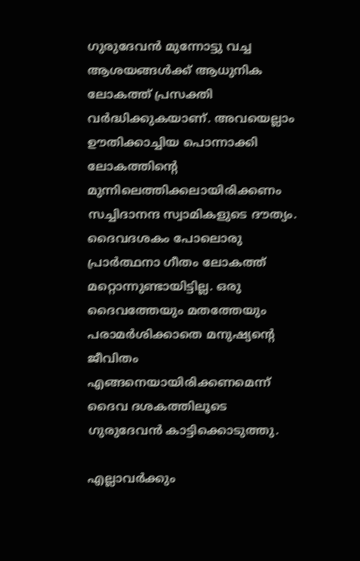ഗുരുദേവൻ മുന്നോട്ടു വച്ച ആശയങ്ങൾക്ക് ആധുനിക ലോകത്ത് പ്രസക്തി വർദ്ധിക്കുകയാണ്. അവയെല്ലാം ഊതിക്കാച്ചിയ പൊന്നാക്കി ലോകത്തിന്റെ മുന്നിലെത്തിക്കലായിരിക്കണം സച്ചിദാനന്ദ സ്വാമികളുടെ ദൗത്യം. ദൈവദശകം പോലൊരു പ്രാർത്ഥനാ ഗീതം ലോകത്ത് മറ്റൊന്നുണ്ടായിട്ടില്ല. ഒരു ദൈവത്തേയും മതത്തേയും പരാമർശിക്കാതെ മനുഷ്യന്റെ ജീവിതം എങ്ങനെയായിരിക്കണമെന്ന് ദൈവ ദശകത്തിലൂടെ ഗുരുദേവൻ കാട്ടിക്കൊടുത്തു.

എല്ലാവർക്കും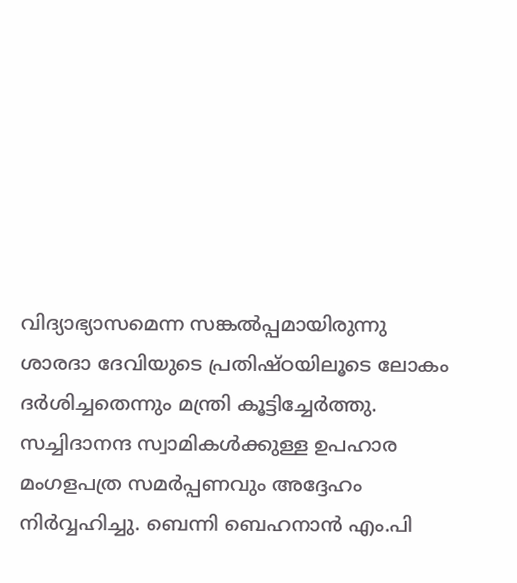വിദ്യാഭ്യാസമെന്ന സങ്കൽപ്പമായിരുന്നു ശാരദാ ദേവിയുടെ പ്രതിഷ്ഠയിലൂടെ ലോകം ദർശിച്ചതെന്നും മന്ത്രി കൂട്ടിച്ചേർത്തു. സച്ചിദാനന്ദ സ്വാമികൾക്കുള്ള ഉപഹാര മംഗളപത്ര സമർപ്പണവും അദ്ദേഹം നിർവ്വഹിച്ചു. ബെന്നി ബെഹനാൻ എം.പി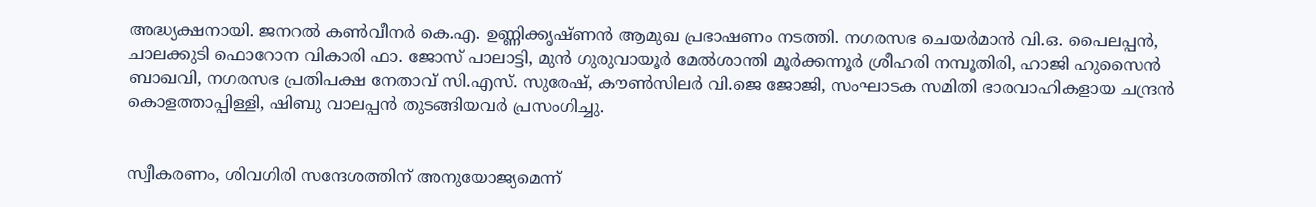അദ്ധ്യക്ഷനായി. ജനറൽ കൺവീനർ കെ.എ. ഉണ്ണിക്കൃഷ്ണൻ ആമുഖ പ്രഭാഷണം നടത്തി. നഗരസഭ ചെയർമാൻ വി.ഒ. പൈലപ്പൻ, ചാലക്കുടി ഫൊറോന വികാരി ഫാ. ജോസ് പാലാട്ടി, മുൻ ഗുരുവായൂർ മേൽശാന്തി മൂർക്കന്നൂർ ശ്രീഹരി നമ്പൂതിരി, ഹാജി ഹുസൈൻ ബാഖവി, നഗരസഭ പ്രതിപക്ഷ നേതാവ് സി.എസ്. സുരേഷ്, കൗൺസിലർ വി.ജെ ജോജി, സംഘാടക സമിതി ഭാരവാഹികളായ ചന്ദ്രൻ കൊളത്താപ്പിള്ളി, ഷിബു വാലപ്പൻ തുടങ്ങിയവർ പ്രസംഗിച്ചു.


സ്വീകരണം, ശിവഗിരി സന്ദേശത്തിന് അനുയോജ്യമെന്ന്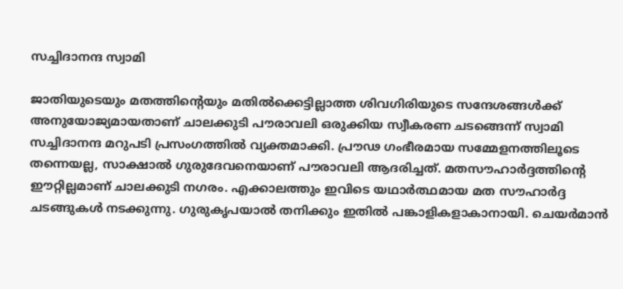സച്ചിദാനന്ദ സ്വാമി

ജാതിയുടെയും മതത്തിന്റെയും മതിൽക്കെട്ടില്ലാത്ത ശിവഗിരിയുടെ സന്ദേശങ്ങൾക്ക് അനുയോജ്യമായതാണ് ചാലക്കുടി പൗരാവലി ഒരുക്കിയ സ്വീകരണ ചടങ്ങെന്ന് സ്വാമി സച്ചിദാനന്ദ മറുപടി പ്രസംഗത്തിൽ വ്യക്തമാക്കി. പ്രൗഢ ഗംഭീരമായ സമ്മേളനത്തിലൂടെ തന്നെയല്ല, സാക്ഷാൽ ഗുരുദേവനെയാണ് പൗരാവലി ആദരിച്ചത്. മതസൗഹാർദ്ദത്തിന്റെ ഈറ്റില്ലമാണ് ചാലക്കുടി നഗരം. എക്കാലത്തും ഇവിടെ യഥാർത്ഥമായ മത സൗഹാർദ്ദ ചടങ്ങുകൾ നടക്കുന്നു. ഗുരുകൃപയാൽ തനിക്കും ഇതിൽ പങ്കാളികളാകാനായി. ചെയർമാൻ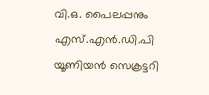വി.ഒ. പൈലപ്പനും എസ്.എൻ.ഡി.പി യൂണിയൻ സെക്രട്ടറി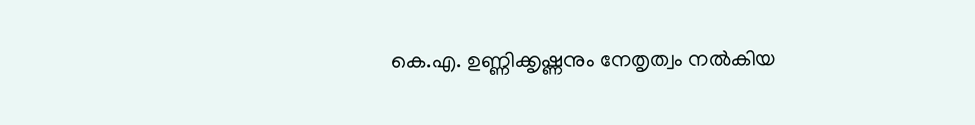കെ.എ. ഉണ്ണിക്കൃഷ്ണനും നേതൃത്വം നൽകിയ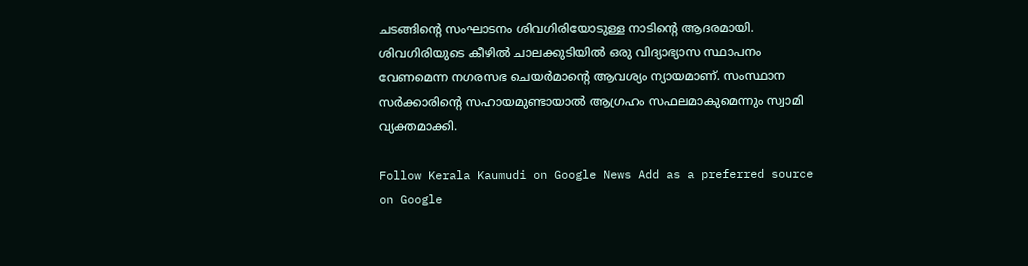ചടങ്ങിന്റെ സംഘാടനം ശിവഗിരിയോടുള്ള നാടിന്റെ ആദരമായി. ശിവഗിരിയുടെ കീഴിൽ ചാലക്കുടിയിൽ ഒരു വിദ്യാഭ്യാസ സ്ഥാപനം വേണമെന്ന നഗരസഭ ചെയർമാന്റെ ആവശ്യം ന്യായമാണ്. സംസ്ഥാന സർക്കാരിന്റെ സഹായമുണ്ടായാൽ ആഗ്രഹം സഫലമാകുമെന്നും സ്വാമി വ്യക്തമാക്കി.

Follow Kerala Kaumudi on Google News Add as a preferred source on Google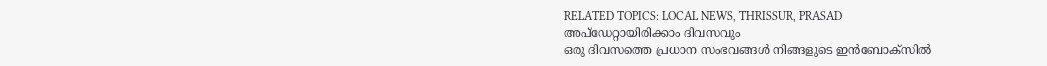RELATED TOPICS: LOCAL NEWS, THRISSUR, PRASAD
അപ്ഡേറ്റായിരിക്കാം ദിവസവും
ഒരു ദിവസത്തെ പ്രധാന സംഭവങ്ങൾ നിങ്ങളുടെ ഇൻബോക്സിൽ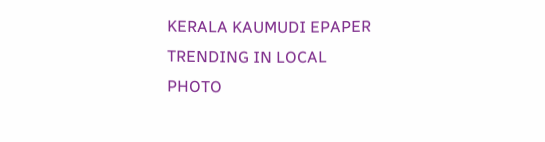KERALA KAUMUDI EPAPER
TRENDING IN LOCAL
PHOTO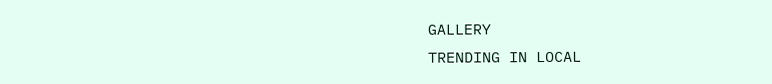GALLERY
TRENDING IN LOCAL